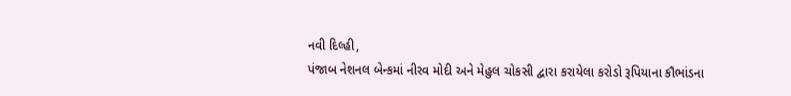નવી દિલ્હી,
પંજાબ નેશનલ બેન્કમાં નીરવ મોદી અને મેહુલ ચોકસી દ્વારા કરાયેલા કરોડો રૂપિયાના કૌભાંડના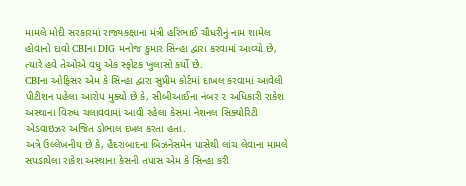મામલે મોદી સરકારમાં રાજ્યકક્ષાના મંત્રી હરિભાઈ ચૌધરીનું નામ શામેલ હોવાનો દાવો CBIના DIG મનોજ કુમાર સિન્હા દ્વારા કરવામાં આવ્યો છે, ત્યારે હવે તેઓએ વધુ એક સ્ફોટક ખુલાસો કર્યો છે.
CBIના ઓફિસર એમ કે સિન્હા દ્વારા સુપ્રીમ કોર્ટમાં દાખલ કરવામાં આવેલી પીટીશન પહેલા આરોપ મુક્યો છે કે, સીબીઆઈના નંબર ૨ અધિકારી રાકેશ અસ્થાના વિરુધ ચલાવવામાં આવી રહેલા કેસમાં નેશનલ સિક્યોરિટી એડવાઇઝર અજિત ડોભાલ દખલ કરતા હતા.
અત્રે ઉલ્લેખનીય છે કે, હૈદરાબાદના બિઝનેસમેન પાસેથી લાંચ લેવાના મામલે સપડાયેલા રાકેશ અસ્થાના કેસની તપાસ એમ કે સિન્હા કરી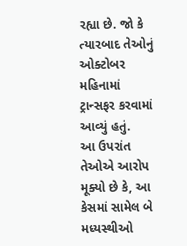રહ્યા છે. જો કે ત્યારબાદ તેઓનું ઓક્ટોબર મહિનામાં ટ્રાન્સફર કરવામાં આવ્યું હતું.
આ ઉપરાંત તેઓએ આરોપ મૂક્યો છે કે, આ કેસમાં સામેલ બે મધ્યસ્થીઓ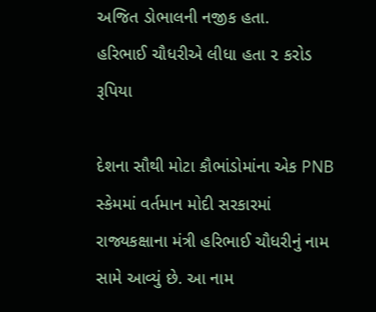અજિત ડોભાલની નજીક હતા.
હરિભાઈ ચૌધરીએ લીધા હતા ૨ કરોડ રૂપિયા

દેશના સૌથી મોટા કૌભાંડોમાંના એક PNB સ્કેમમાં વર્તમાન મોદી સરકારમાં રાજ્યકક્ષાના મંત્રી હરિભાઈ ચૌધરીનું નામ સામે આવ્યું છે. આ નામ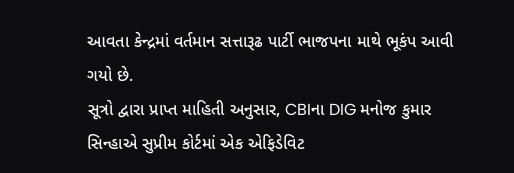આવતા કેન્દ્રમાં વર્તમાન સત્તારૂઢ પાર્ટી ભાજપના માથે ભૂકંપ આવી ગયો છે.
સૂત્રો દ્વારા પ્રાપ્ત માહિતી અનુસાર, CBIના DIG મનોજ કુમાર સિન્હાએ સુપ્રીમ કોર્ટમાં એક એફિડેવિટ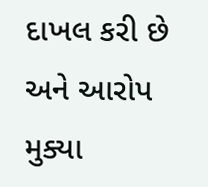દાખલ કરી છે અને આરોપ મુક્યા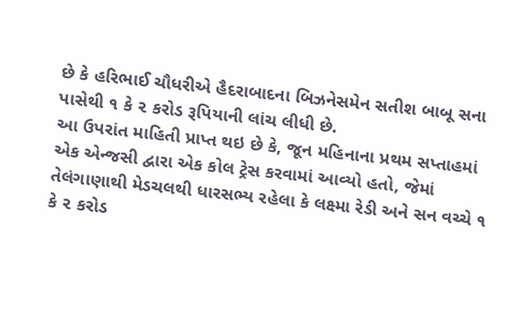છે કે હરિભાઈ ચૌધરીએ હૈદરાબાદના બિઝનેસમેન સતીશ બાબૂ સના પાસેથી ૧ કે ૨ કરોડ રૂપિયાની લાંચ લીધી છે.
આ ઉપરાંત માહિતી પ્રાપ્ત થઇ છે કે, જૂન મહિનાના પ્રથમ સપ્તાહમાં એક એન્જસી દ્વારા એક કોલ ટ્રેસ કરવામાં આવ્યો હતો, જેમાં તેલંગાણાથી મેડચલથી ધારસભ્ય રહેલા કે લક્ષ્મા રેડી અને સન વચ્ચે ૧ કે ૨ કરોડ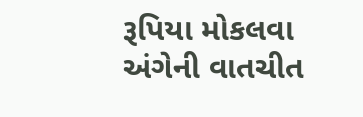રૂપિયા મોકલવા અંગેની વાતચીત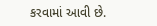કરવામાં આવી છે.